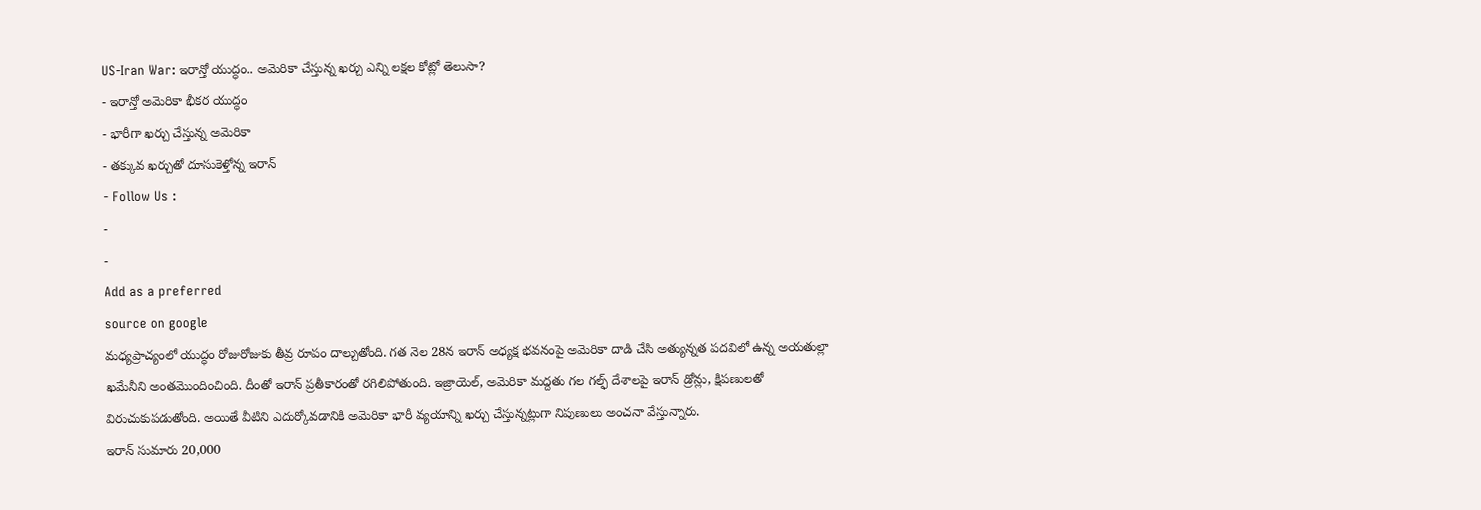US-Iran War: ఇరాన్తో యుద్ధం.. అమెరికా చేస్తున్న ఖర్చు ఎన్ని లక్షల కోట్లో తెలుసా?
- ఇరాన్తో అమెరికా భీకర యుద్ధం
- భారీగా ఖర్చు చేస్తున్న అమెరికా
- తక్కువ ఖర్చుతో దూసుకెళ్తోన్న ఇరాన్
- Follow Us :
-
-
Add as a preferred
source on google
మధ్యప్రాచ్యంలో యుద్ధం రోజురోజుకు తీవ్ర రూపం దాల్చుతోంది. గత నెల 28న ఇరాన్ అధ్యక్ష భవనంపై అమెరికా దాడి చేసి అత్యున్నత పదవిలో ఉన్న అయతుల్లా ఖమేనీని అంతమొందించింది. దీంతో ఇరాన్ ప్రతీకారంతో రగిలిపోతుంది. ఇజ్రాయెల్, అమెరికా మద్దతు గల గల్ఫ్ దేశాలపై ఇరాన్ డ్రోన్లు, క్షిపణులతో విరుచుకుపడుతోంది. అయితే వీటిని ఎదుర్కోవడానికి అమెరికా భారీ వ్యయాన్ని ఖర్చు చేస్తున్నట్లుగా నిపుణులు అంచనా వేస్తున్నారు.
ఇరాన్ సుమారు 20,000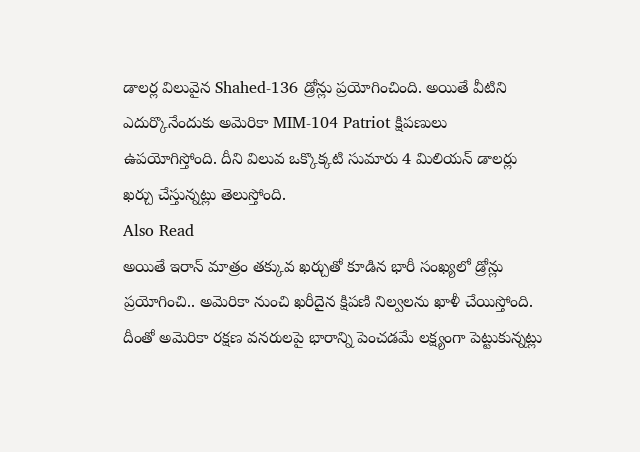డాలర్ల విలువైన Shahed-136 డ్రోన్లు ప్రయోగించింది. అయితే వీటిని ఎదుర్కొనేందుకు అమెరికా MIM-104 Patriot క్షిపణులు ఉపయోగిస్తోంది. దీని విలువ ఒక్కొక్కటి సుమారు 4 మిలియన్ డాలర్లు ఖర్చు చేస్తున్నట్లు తెలుస్తోంది.
Also Read
అయితే ఇరాన్ మాత్రం తక్కువ ఖర్చుతో కూడిన భారీ సంఖ్యలో డ్రోన్లు ప్రయోగించి.. అమెరికా నుంచి ఖరీదైన క్షిపణి నిల్వలను ఖాళీ చేయిస్తోంది. దీంతో అమెరికా రక్షణ వనరులపై భారాన్ని పెంచడమే లక్ష్యంగా పెట్టుకున్నట్లు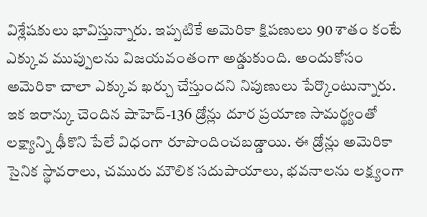విశ్లేషకులు భావిస్తున్నారు. ఇప్పటికే అమెరికా క్షిపణులు 90 శాతం కంటే ఎక్కువ ముప్పులను విజయవంతంగా అడ్డుకుంది. అందుకోసం అమెరికా చాలా ఎక్కువ ఖర్చు చేస్తుందని నిపుణులు పేర్కొంటున్నారు.
ఇక ఇరాన్కు చెందిన షాహెద్-136 డ్రోన్లు దూర ప్రయాణ సామర్థ్యంతో లక్ష్యాన్ని ఢీకొని పేలే విధంగా రూపొందించబడ్డాయి. ఈ డ్రోన్లు అమెరికా సైనిక స్థావరాలు, చమురు మౌలిక సదుపాయాలు, భవనాలను లక్ష్యంగా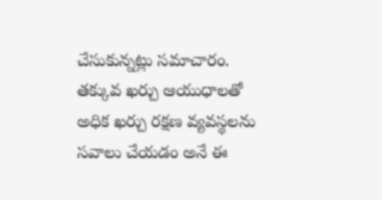చేసుకున్నట్లు సమాచారం. తక్కువ ఖర్చు ఆయుధాలతో అధిక ఖర్చు రక్షణ వ్యవస్థలను సవాలు చేయడం అనే ఈ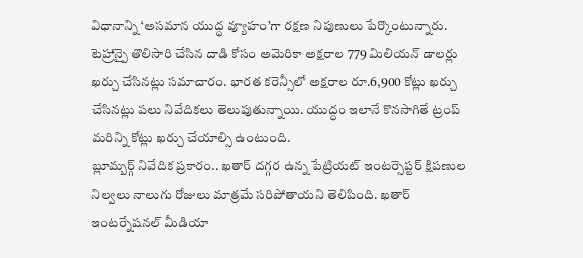విధానాన్ని ‘అసమాన యుద్ధ వ్యూహం’గా రక్షణ నిపుణులు పేర్కొంటున్నారు.
టెహ్రాన్పై తొలిసారి చేసిన దాడి కోసం అమెరికా అక్షరాల 779 మిలియన్ డాలర్లు ఖర్చు చేసినట్లు సమాచారం. భారత కరెన్సీలో అక్షరాల రూ.6,900 కోట్లు ఖర్చు చేసినట్లు పలు నివేదికలు తెలుపుతున్నాయి. యుద్ధం ఇలానే కొనసాగితే ట్రంప్ మరిన్ని కోట్లు ఖర్చు చేయాల్సి ఉంటుంది.
బ్లూమ్బర్గ్ నివేదిక ప్రకారం.. ఖతార్ దగ్గర ఉన్న పేట్రియట్ ఇంటర్సెప్టర్ క్షిపణుల నిల్వలు నాలుగు రోజులు మాత్రమే సరిపోతాయని తెలిపింది. ఖతార్ ఇంటర్నేషనల్ మీడియా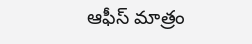ఆఫీస్ మాత్రం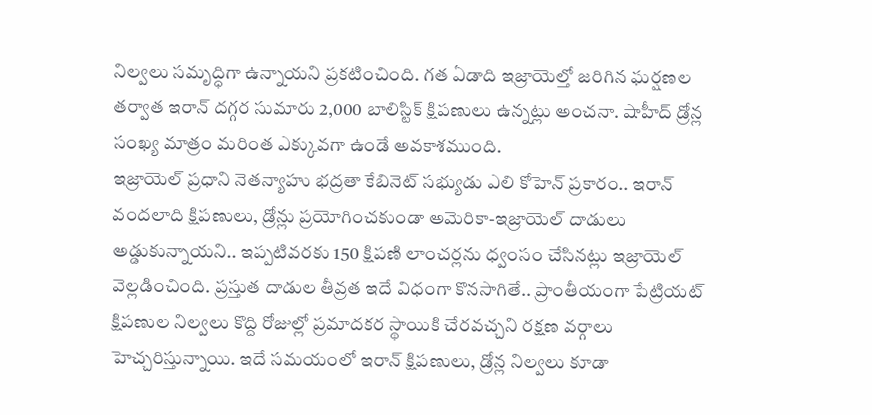నిల్వలు సమృద్ధిగా ఉన్నాయని ప్రకటించింది. గత ఏడాది ఇజ్రాయెల్తో జరిగిన ఘర్షణల తర్వాత ఇరాన్ దగ్గర సుమారు 2,000 బాలిస్టిక్ క్షిపణులు ఉన్నట్లు అంచనా. షాహీద్ డ్రోన్ల సంఖ్య మాత్రం మరింత ఎక్కువగా ఉండే అవకాశముంది.
ఇజ్రాయెల్ ప్రధాని నెతన్యాహు భద్రతా కేబినెట్ సభ్యుడు ఎలి కోహెన్ ప్రకారం.. ఇరాన్ వందలాది క్షిపణులు, డ్రోన్లు ప్రయోగించకుండా అమెరికా-ఇజ్రాయెల్ దాడులు అడ్డుకున్నాయని.. ఇప్పటివరకు 150 క్షిపణి లాంచర్లను ధ్వంసం చేసినట్లు ఇజ్రాయెల్ వెల్లడించింది. ప్రస్తుత దాడుల తీవ్రత ఇదే విధంగా కొనసాగితే.. ప్రాంతీయంగా పేట్రియట్ క్షిపణుల నిల్వలు కొద్ది రోజుల్లో ప్రమాదకర స్థాయికి చేరవచ్చని రక్షణ వర్గాలు హెచ్చరిస్తున్నాయి. ఇదే సమయంలో ఇరాన్ క్షిపణులు, డ్రోన్ల నిల్వలు కూడా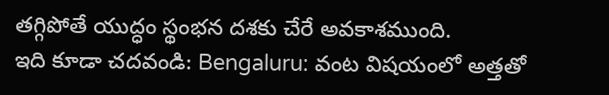తగ్గిపోతే యుద్ధం స్థంభన దశకు చేరే అవకాశముంది.
ఇది కూడా చదవండి: Bengaluru: వంట విషయంలో అత్తతో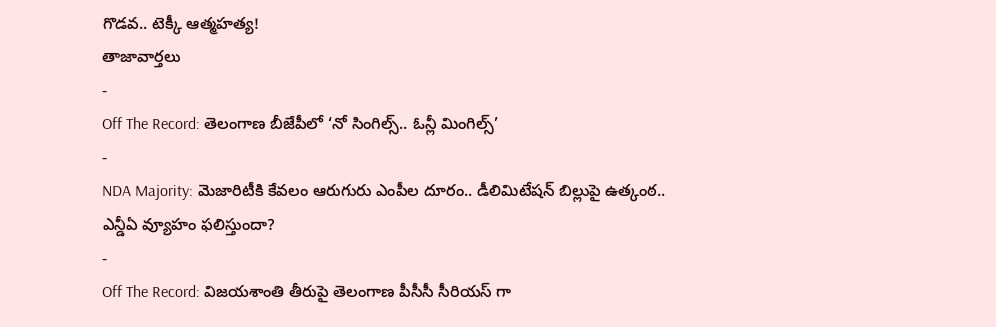గొడవ.. టెక్కీ ఆత్మహత్య!
తాజావార్తలు
-
Off The Record: తెలంగాణ బీజేపీలో ‘నో సింగిల్స్.. ఓన్లీ మింగిల్స్’
-
NDA Majority: మెజారిటీకి కేవలం ఆరుగురు ఎంపీల దూరం.. డీలిమిటేషన్ బిల్లుపై ఉత్కంఠ.. ఎన్డీఏ వ్యూహం ఫలిస్తుందా?
-
Off The Record: విజయశాంతి తీరుపై తెలంగాణ పీసీసీ సీరియస్ గా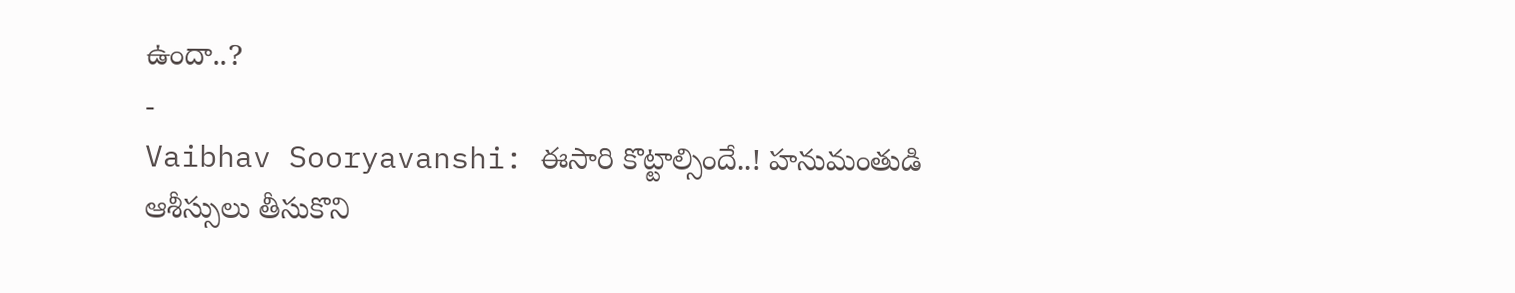ఉందా..?
-
Vaibhav Sooryavanshi: ఈసారి కొట్టాల్సిందే..! హనుమంతుడి ఆశీస్సులు తీసుకొని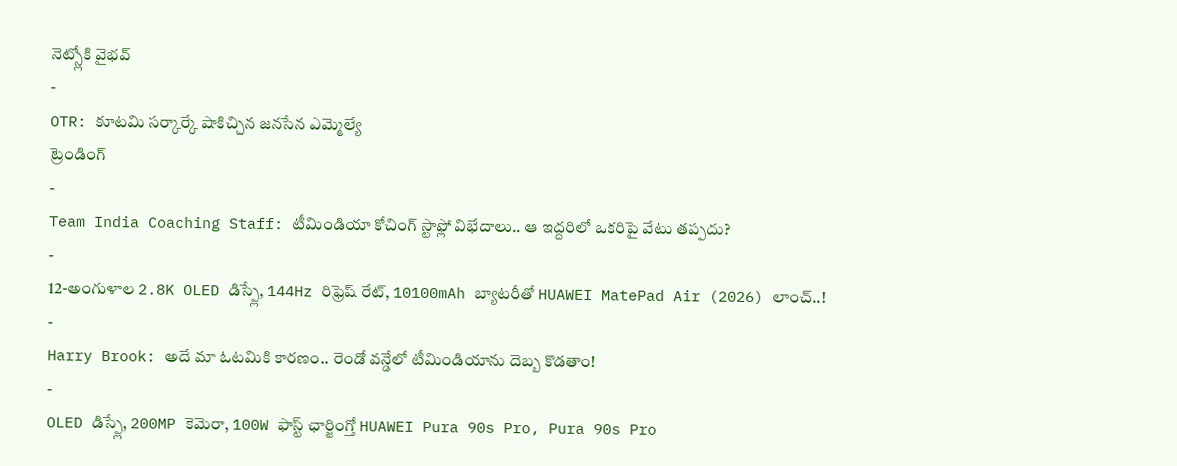నెట్స్లోకి వైభవ్
-
OTR: కూటమి సర్కార్కే షాకిచ్చిన జనసేన ఎమ్మెల్యే
ట్రెండింగ్
-
Team India Coaching Staff: టీమిండియా కోచింగ్ స్టాఫ్లో విభేదాలు.. ఆ ఇద్దరిలో ఒకరిపై వేటు తప్పదు?
-
12-అంగుళాల 2.8K OLED డిస్ప్లే, 144Hz రిఫ్రెష్ రేట్, 10100mAh బ్యాటరీతో HUAWEI MatePad Air (2026) లాంచ్..!
-
Harry Brook: అదే మా ఓటమికి కారణం.. రెండో వన్డేలో టీమిండియాను దెబ్బ కొడతాం!
-
OLED డిస్ప్లే, 200MP కెమెరా, 100W ఫాస్ట్ ఛార్జింగ్తో HUAWEI Pura 90s Pro, Pura 90s Pro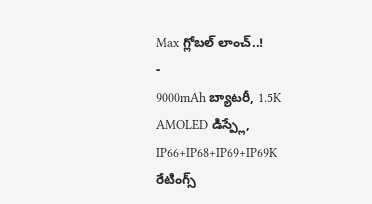Max గ్లోబల్ లాంచ్..!
-
9000mAh బ్యాటరీ, 1.5K AMOLED డిస్ప్లే, IP66+IP68+IP69+IP69K రేటింగ్స్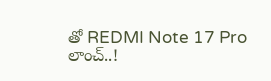తో REDMI Note 17 Pro లాంచ్..!